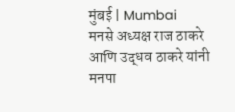मुंबई | Mumbai
मनसे अध्यक्ष राज ठाकरे आणि उद्धव ठाकरे यांनी मनपा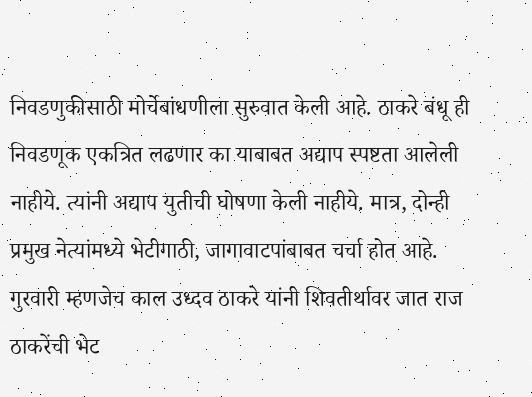निवडणुकीसाठी मोर्चेबांधणीला सुरुवात केली आहे. ठाकरे बंधू ही निवडणूक एकत्रित लढणार का याबाबत अद्याप स्पष्टता आलेली नाहीये. त्यांनी अद्याप युतीची घोषणा केली नाहीये. मात्र, दोन्ही प्रमुख नेत्यांमध्ये भेटीगाठी, जागावाटपांबाबत चर्चा होत आहे. गुरवारी म्हणजेच काल उध्दव ठाकरे यांनी शिवतीर्थावर जात राज ठाकरेंची भेट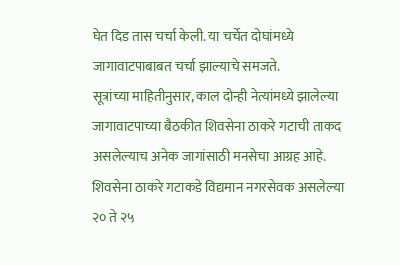घेत दिड तास चर्चा केली. या चर्चेत दोघांमध्ये जागावाटपाबाबत चर्चा झाल्याचे समजते.
सूत्रांच्या माहितीनुसार, काल दोन्ही नेत्यांमध्ये झालेल्या जागावाटपाच्या बैठकीत शिवसेना ठाकरे गटाची ताकद असलेल्याच अनेक जागांसाठी मनसेचा आग्रह आहे. शिवसेना ठाकरे गटाकडे विद्यमान नगरसेवक असलेल्या २० ते २५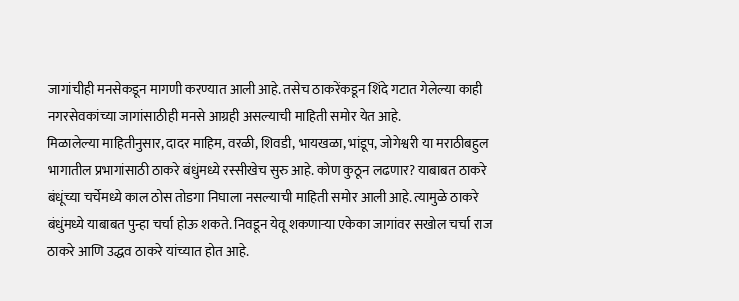जागांचीही मनसेकडून मागणी करण्यात आली आहे. तसेच ठाकरेंकडून शिंदे गटात गेलेल्या काही नगरसेवकांच्या जागांसाठीही मनसे आग्रही असल्याची माहिती समोर येत आहे.
मिळालेल्या माहितीनुसार, दादर माहिम, वरळी, शिवडी, भायखळा, भांडूप, जोगेश्वरी या मराठीबहुल भागातील प्रभागांसाठी ठाकरे बंधुंमध्ये रस्सीखेच सुरु आहे. कोण कुठून लढणार? याबाबत ठाकरे बंधूंच्या चर्चेमध्ये काल ठोस तोडगा निघाला नसल्याची माहिती समोर आली आहे. त्यामुळे ठाकरे बंधुंमध्ये याबाबत पुन्हा चर्चा होऊ शकते. निवडून येवू शकणाऱ्या एकेका जागांवर सखोल चर्चा राज ठाकरे आणि उद्धव ठाकरे यांच्यात होत आहे.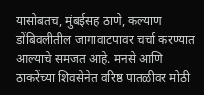यासोबतच, मुंबईसह ठाणे, कल्याण डोंबिवलीतील जागावाटपावर चर्चा करण्यात आल्याचे समजत आहे. मनसे आणि ठाकरेंच्या शिवसेनेत वरिष्ठ पातळीवर मोठी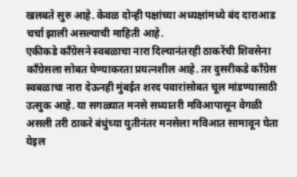खलबते सुरु आहे. केवळ दोन्ही पक्षांच्या अध्यक्षांमध्ये बंद दाराआड चर्चा झाली असल्याची माहिती आहे.
एकीकडे काँग्रेसने स्वबळाचा नारा दिल्यानंतरही ठाकरेंची शिवसेना काँग्रेसला सोबत घेण्याकरता प्रयत्नशील आहे. तर दुसरीकडे कॉंग्रेस स्वबळाचा नारा देऊनही मुंबईत शरद पवारांसोबत चूल मांडण्यासाठी उत्सुक आहे. या सगळ्यात मनसे सध्यातरी मविआपासून वेगळी असली तरी ठाकरे बंधुंच्या युतीनंतर मनसेला मविआत सामावून घेता येइल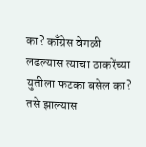का? काँग्रेस वेगळी लढल्यास त्याचा ठाकरेंच्या युतीला फटका बसेल का? तसे झाल्यास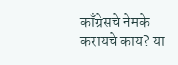काँग्रेसचे नेमके करायचे काय? या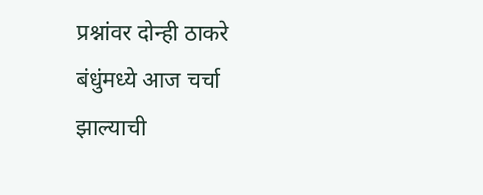प्रश्नांवर दोन्ही ठाकरे बंधुंमध्ये आज चर्चा झाल्याची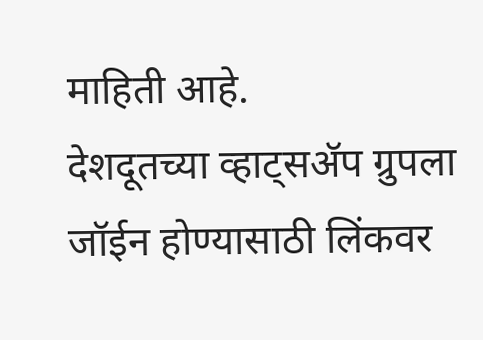माहिती आहे.
देशदूतच्या व्हाट्सॲप ग्रुपला जॉईन होण्यासाठी लिंकवर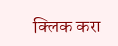क्लिक करा